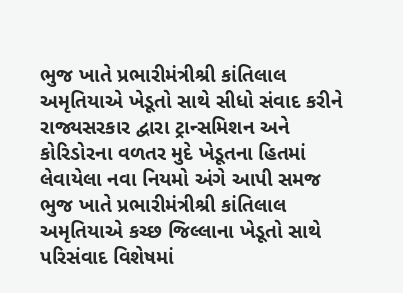ભુજ ખાતે પ્રભારીમંત્રીશ્રી કાંતિલાલ અમૃતિયાએ ખેડૂતો સાથે સીધો સંવાદ કરીને રાજ્યસરકાર દ્વારા ટ્રાન્સમિશન અને કોરિડોરના વળતર મુદે ખેડૂતના હિતમાં લેવાયેલા નવા નિયમો અંગે આપી સમજ
ભુજ ખાતે પ્રભારીમંત્રીશ્રી કાંતિલાલ અમૃતિયાએ કચ્છ જિલ્લાના ખેડૂતો સાથે પરિસંવાદ વિશેષમાં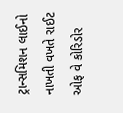ટ્રાન્સમિશન લાઈનો નાખતી વખતે રાઈટ ઓફ વે કોરિડોર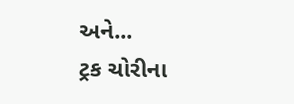અને...
ટ્રક ચોરીના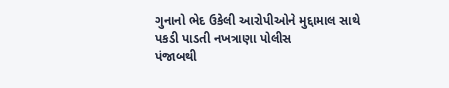ગુનાનો ભેદ ઉકેલી આરોપીઓને મુદ્દામાલ સાથે પકડી પાડતી નખત્રાણા પોલીસ
પંજાબથી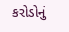કરોડોનું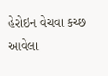હેરોઇન વેચવા કચ્છ આવેલા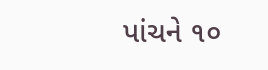પાંચને ૧૦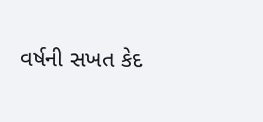વર્ષની સખત કેદ